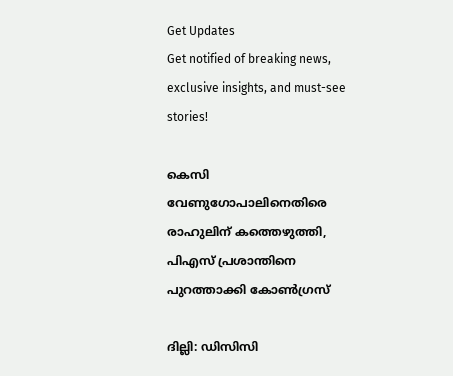Get Updates
Get notified of breaking news, exclusive insights, and must-see stories!

കെസി വേണുഗോപാലിനെതിരെ രാഹുലിന് കത്തെഴുത്തി, പിഎസ് പ്രശാന്തിനെ പുറത്താക്കി കോണ്‍ഗ്രസ്

ദില്ലി: ഡിസിസി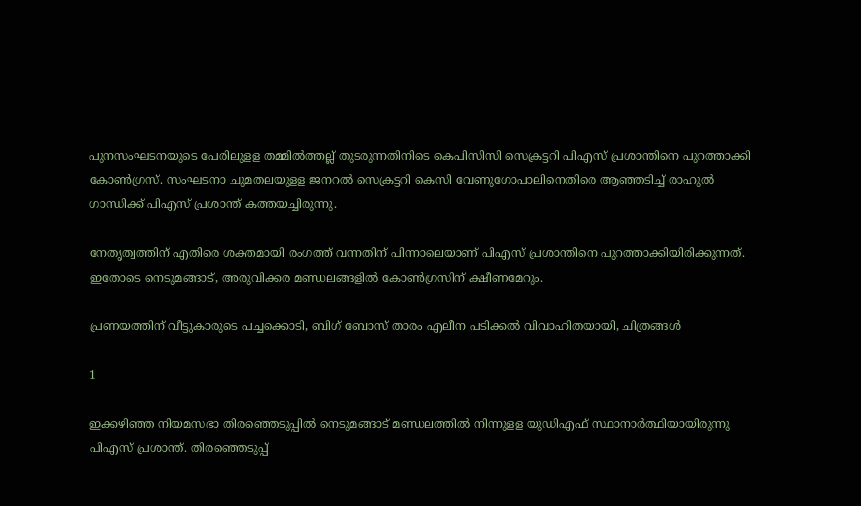പുനസംഘടനയുടെ പേരിലുളള തമ്മില്‍ത്തല്ല് തുടരുന്നതിനിടെ കെപിസിസി സെക്രട്ടറി പിഎസ് പ്രശാന്തിനെ പുറത്താക്കി കോണ്‍ഗ്രസ്. സംഘടനാ ചുമതലയുളള ജനറല്‍ സെക്രട്ടറി കെസി വേണുഗോപാലിനെതിരെ ആഞ്ഞടിച്ച് രാഹുല്‍ ഗാന്ധിക്ക് പിഎസ് പ്രശാന്ത് കത്തയച്ചിരുന്നു.

നേതൃത്വത്തിന് എതിരെ ശക്തമായി രംഗത്ത് വന്നതിന് പിന്നാലെയാണ് പിഎസ് പ്രശാന്തിനെ പുറത്താക്കിയിരിക്കുന്നത്. ഇതോടെ നെടുമങ്ങാട്, അരുവിക്കര മണ്ഡലങ്ങളില്‍ കോണ്‍ഗ്രസിന് ക്ഷീണമേറും.

പ്രണയത്തിന് വീട്ടുകാരുടെ പച്ചക്കൊടി, ബിഗ് ബോസ് താരം എലീന പടിക്കൽ വിവാഹിതയായി, ചിത്രങ്ങൾ

1

ഇക്കഴിഞ്ഞ നിയമസഭാ തിരഞ്ഞെടുപ്പില്‍ നെടുമങ്ങാട് മണ്ഡലത്തില്‍ നിന്നുളള യുഡിഎഫ് സ്ഥാനാര്‍ത്ഥിയായിരുന്നു പിഎസ് പ്രശാന്ത്. തിരഞ്ഞെടുപ്പ്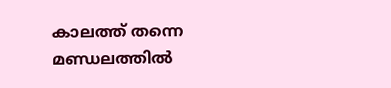കാലത്ത് തന്നെ മണ്ഡലത്തില്‍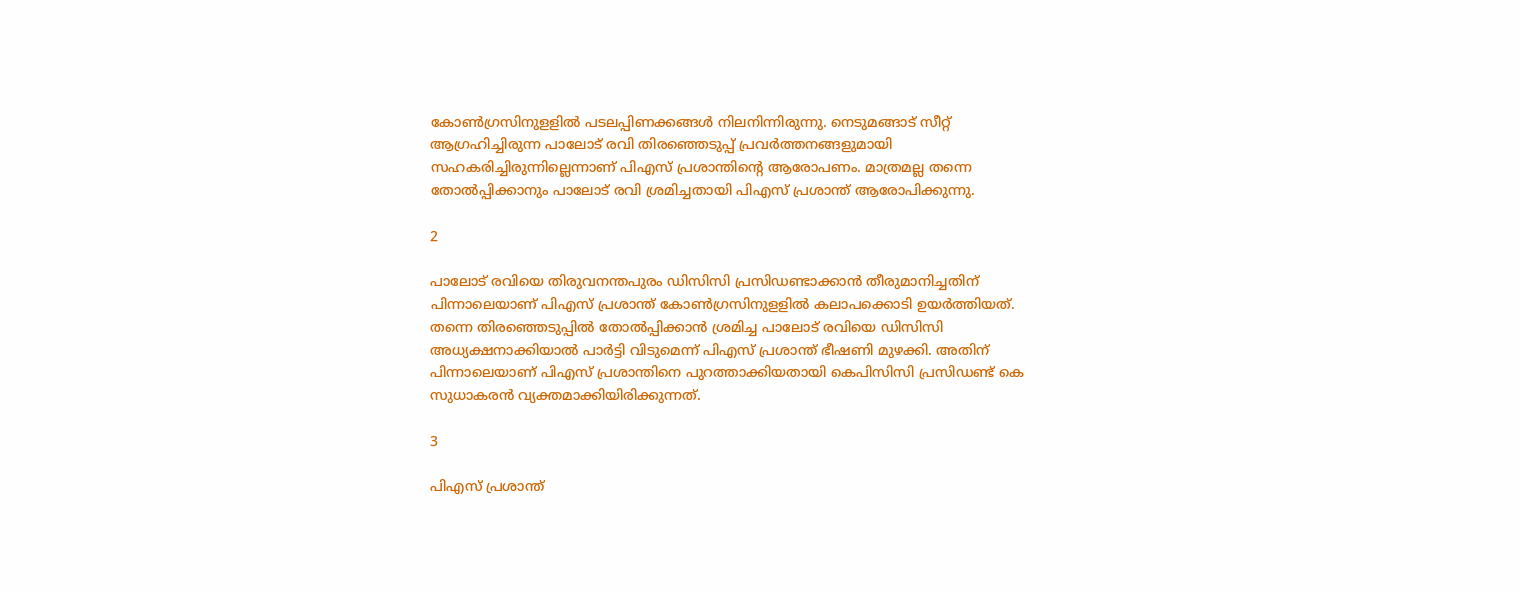കോണ്‍ഗ്രസിനുളളില്‍ പടലപ്പിണക്കങ്ങള്‍ നിലനിന്നിരുന്നു. നെടുമങ്ങാട് സീറ്റ് ആഗ്രഹിച്ചിരുന്ന പാലോട് രവി തിരഞ്ഞെടുപ്പ് പ്രവര്‍ത്തനങ്ങളുമായി സഹകരിച്ചിരുന്നില്ലെന്നാണ് പിഎസ് പ്രശാന്തിന്റെ ആരോപണം. മാത്രമല്ല തന്നെ തോല്‍പ്പിക്കാനും പാലോട് രവി ശ്രമിച്ചതായി പിഎസ് പ്രശാന്ത് ആരോപിക്കുന്നു.

2

പാലോട് രവിയെ തിരുവനന്തപുരം ഡിസിസി പ്രസിഡണ്ടാക്കാന്‍ തീരുമാനിച്ചതിന് പിന്നാലെയാണ് പിഎസ് പ്രശാന്ത് കോണ്‍ഗ്രസിനുളളില്‍ കലാപക്കൊടി ഉയര്‍ത്തിയത്. തന്നെ തിരഞ്ഞെടുപ്പില്‍ തോല്‍പ്പിക്കാന്‍ ശ്രമിച്ച പാലോട് രവിയെ ഡിസിസി അധ്യക്ഷനാക്കിയാല്‍ പാര്‍ട്ടി വിടുമെന്ന് പിഎസ് പ്രശാന്ത് ഭീഷണി മുഴക്കി. അതിന് പിന്നാലെയാണ് പിഎസ് പ്രശാന്തിനെ പുറത്താക്കിയതായി കെപിസിസി പ്രസിഡണ്ട് കെ സുധാകരന്‍ വ്യക്തമാക്കിയിരിക്കുന്നത്.

3

പിഎസ് പ്രശാന്ത്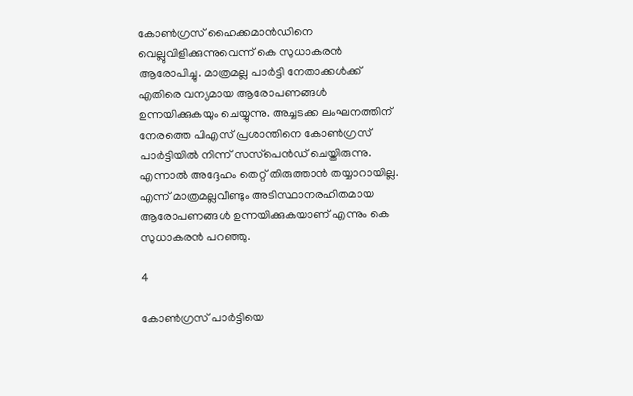കോണ്‍ഗ്രസ് ഹൈക്കമാന്‍ഡിനെ വെല്ലുവിളിക്കുന്നുവെന്ന് കെ സുധാകരന്‍ ആരോപിച്ചു. മാത്രമല്ല പാര്‍ട്ടി നേതാക്കള്‍ക്ക് എതിരെ വന്യമായ ആരോപണങ്ങള്‍ ഉന്നയിക്കുകയും ചെയ്യുന്നു. അച്ചടക്ക ലംഘനത്തിന് നേരത്തെ പിഎസ് പ്രശാന്തിനെ കോണ്‍ഗ്രസ് പാര്‍ട്ടിയില്‍ നിന്ന് സസ്‌പെന്‍ഡ് ചെയ്തിരുന്നു. എന്നാല്‍ അദ്ദേഹം തെറ്റ് തിരുത്താന്‍ തയ്യാറായില്ല. എന്ന് മാത്രമല്ലവീണ്ടും അടിസ്ഥാനരഹിതമായ ആരോപണങ്ങള്‍ ഉന്നയിക്കുകയാണ് എന്നും കെ സുധാകരന്‍ പറഞ്ഞു.

4

കോണ്‍ഗ്രസ് പാര്‍ട്ടിയെ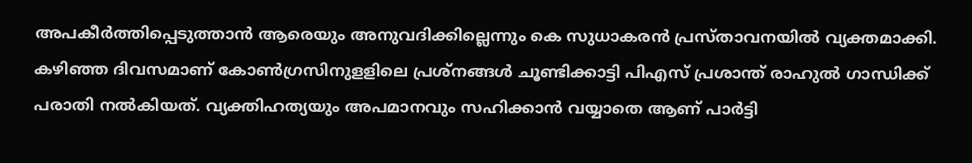അപകീര്‍ത്തിപ്പെടുത്താന്‍ ആരെയും അനുവദിക്കില്ലെന്നും കെ സുധാകരന്‍ പ്രസ്താവനയില്‍ വ്യക്തമാക്കി. കഴിഞ്ഞ ദിവസമാണ് കോണ്‍ഗ്രസിനുളളിലെ പ്രശ്‌നങ്ങള്‍ ചൂണ്ടിക്കാട്ടി പിഎസ് പ്രശാന്ത് രാഹുല്‍ ഗാന്ധിക്ക് പരാതി നല്‍കിയത്. വ്യക്തിഹത്യയും അപമാനവും സഹിക്കാന്‍ വയ്യാതെ ആണ് പാര്‍ട്ടി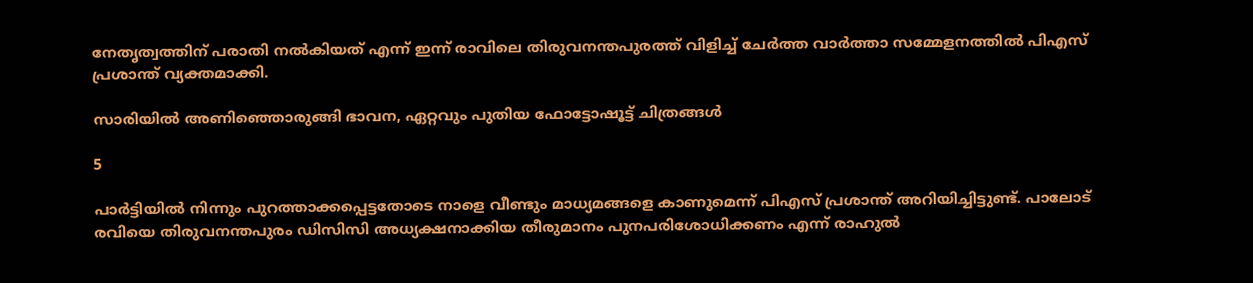നേതൃത്വത്തിന് പരാതി നല്‍കിയത് എന്ന് ഇന്ന് രാവിലെ തിരുവനന്തപുരത്ത് വിളിച്ച് ചേര്‍ത്ത വാര്‍ത്താ സമ്മേളനത്തില്‍ പിഎസ് പ്രശാന്ത് വ്യക്തമാക്കി.

സാരിയിൽ അണിഞ്ഞൊരുങ്ങി ഭാവന, ഏറ്റവും പുതിയ ഫോട്ടോഷൂട്ട് ചിത്രങ്ങൾ

5

പാര്‍ട്ടിയില്‍ നിന്നും പുറത്താക്കപ്പെട്ടതോടെ നാളെ വീണ്ടും മാധ്യമങ്ങളെ കാണുമെന്ന് പിഎസ് പ്രശാന്ത് അറിയിച്ചിട്ടുണ്ട്. പാലോട് രവിയെ തിരുവനന്തപുരം ഡിസിസി അധ്യക്ഷനാക്കിയ തീരുമാനം പുനപരിശോധിക്കണം എന്ന് രാഹുല്‍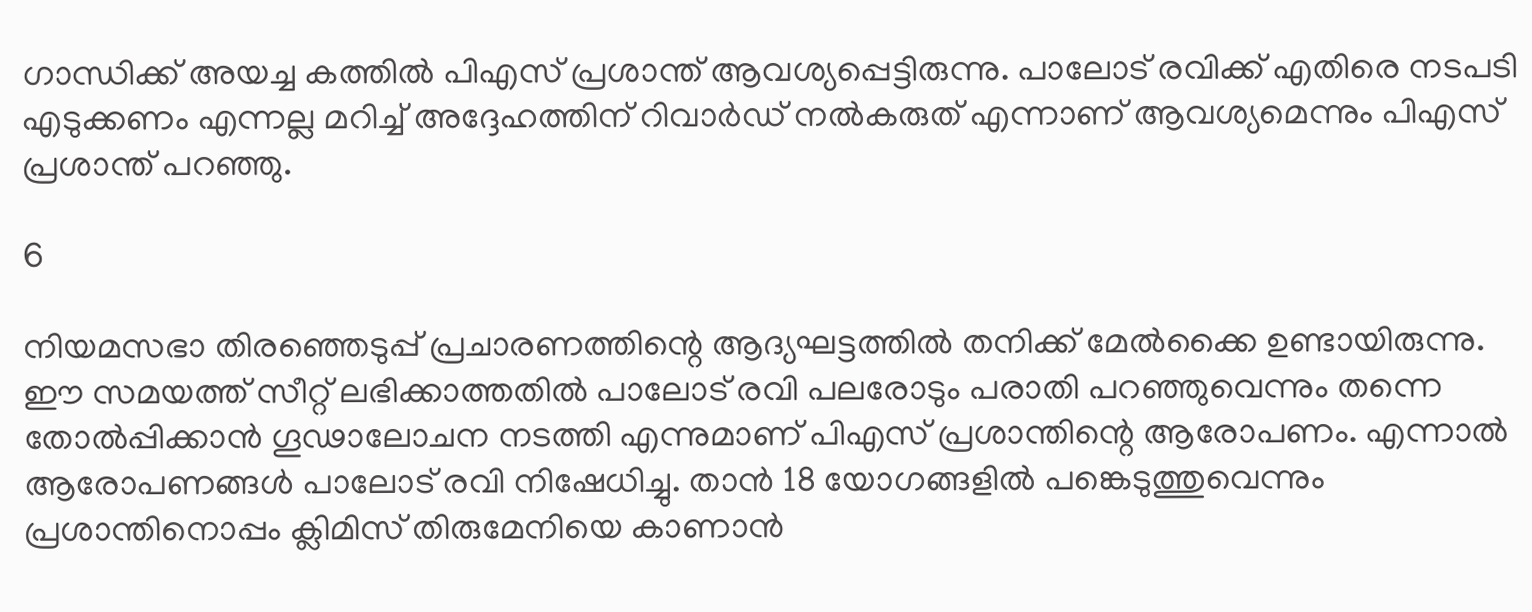ഗാന്ധിക്ക് അയച്ച കത്തില്‍ പിഎസ് പ്രശാന്ത് ആവശ്യപ്പെട്ടിരുന്നു. പാലോട് രവിക്ക് എതിരെ നടപടി എടുക്കണം എന്നല്ല മറിച്ച് അദ്ദേഹത്തിന് റിവാര്‍ഡ് നല്‍കരുത് എന്നാണ് ആവശ്യമെന്നും പിഎസ് പ്രശാന്ത് പറഞ്ഞു.

6

നിയമസഭാ തിരഞ്ഞെടുപ്പ് പ്രചാരണത്തിന്റെ ആദ്യഘട്ടത്തില്‍ തനിക്ക് മേല്‍ക്കൈ ഉണ്ടായിരുന്നു. ഈ സമയത്ത് സീറ്റ് ലഭിക്കാത്തതില്‍ പാലോട് രവി പലരോടും പരാതി പറഞ്ഞുവെന്നും തന്നെ തോല്‍പ്പിക്കാന്‍ ഗൂഢാലോചന നടത്തി എന്നുമാണ് പിഎസ് പ്രശാന്തിന്റെ ആരോപണം. എന്നാല്‍ ആരോപണങ്ങള്‍ പാലോട് രവി നിഷേധിച്ചു. താന്‍ 18 യോഗങ്ങളില്‍ പങ്കെടുത്തുവെന്നും പ്രശാന്തിനൊപ്പം ക്ലിമിസ് തിരുമേനിയെ കാണാന്‍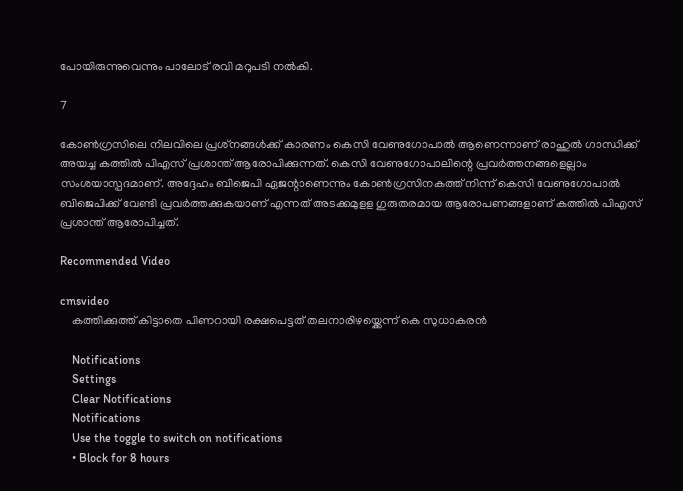പോയിരുന്നുവെന്നും പാലോട് രവി മറുപടി നല്‍കി.

7

കോണ്‍ഗ്രസിലെ നിലവിലെ പ്രശ്‌നങ്ങള്‍ക്ക് കാരണം കെസി വേണുഗോപാല്‍ ആണെന്നാണ് രാഹുല്‍ ഗാന്ധിക്ക് അയച്ച കത്തില്‍ പിഎസ് പ്രശാന്ത് ആരോപിക്കുന്നത്. കെസി വേണുഗോപാലിന്റെ പ്രവര്‍ത്തനങ്ങളെല്ലാം സംശയാസ്പദമാണ്. അദ്ദേഹം ബിജെപി ഏജന്റാണെന്നും കോണ്‍ഗ്രസിനകത്ത് നിന്ന് കെസി വേണുഗോപാല്‍ ബിജെപിക്ക് വേണ്ടി പ്രവര്‍ത്തക്കുകയാണ് എന്നത് അടക്കമുളള ഗുരുതരമായ ആരോപണങ്ങളാണ് കത്തില്‍ പിഎസ് പ്രശാന്ത് ആരോപിച്ചത്.

Recommended Video

cmsvideo
    കത്തിക്കുത്ത് കിട്ടാതെ പിണറായി രക്ഷപെട്ടത് തലനാരിഴയ്ക്കെന്ന് കെ സുധാകരൻ

    Notifications
    Settings
    Clear Notifications
    Notifications
    Use the toggle to switch on notifications
    • Block for 8 hours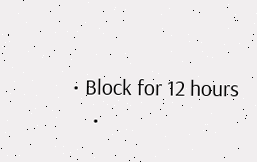• Block for 12 hours
    •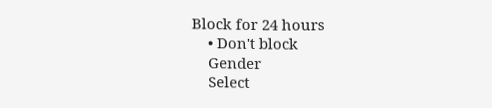Block for 24 hours
    • Don't block
    Gender
    Select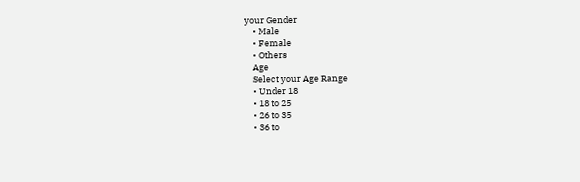your Gender
    • Male
    • Female
    • Others
    Age
    Select your Age Range
    • Under 18
    • 18 to 25
    • 26 to 35
    • 36 to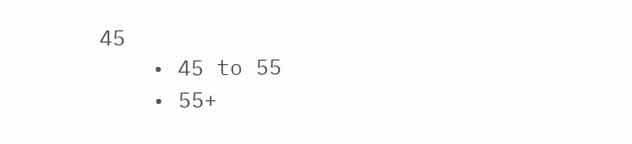45
    • 45 to 55
    • 55+